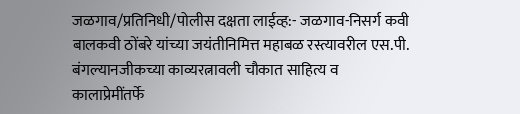जळगाव/प्रतिनिधी/पोलीस दक्षता लाईव्ह:- जळगाव-निसर्ग कवी बालकवी ठोंबरे यांच्या जयंतीनिमित्त महाबळ रस्त्यावरील एस.पी. बंगल्यानजीकच्या काव्यरत्नावली चौकात साहित्य व कालाप्रेमींतर्फे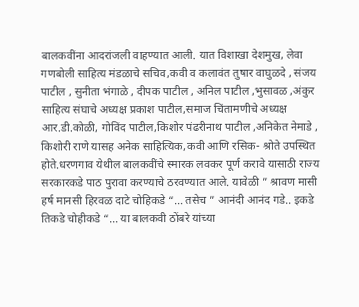बालकवींना आदरांजली वाहण्यात आली. यात विशाखा देशमुख, लेवा गणबोली साहित्य मंडळाचे सचिव,कवी व कलावंत तुषार वाघुळदे , संजय पाटील , सुनीता भंगाळे , दीपक पाटील , अनिल पाटील ,भुसावळ ,अंकुर साहित्य संघाचे अध्यक्ष प्रकाश पाटील,समाज चिंतामणीचे अध्यक्ष आर.डी.कोळी, गोविंद पाटील,किशोर पंढरीनाथ पाटील ,अनिकेत नेमाडे , किशोरी राणे यासह अनेक साहित्यिक,कवी आणि रसिक- श्रोते उपस्थित होते.धरणगाव येथील बालकवींचे स्मारक लवकर पूर्ण करावे यासाठी राज्य सरकारकडे पाठ पुरावा करण्याचे ठरवण्यात आले. यावेळी ” श्रावण मासी हर्ष मानसी हिरवळ दाटे चोहिकडे “… तसेच ” आनंदी आनंद गडे.. इकडे तिकडे चोहीकडे “… या बालकवी ठोंबरे यांच्या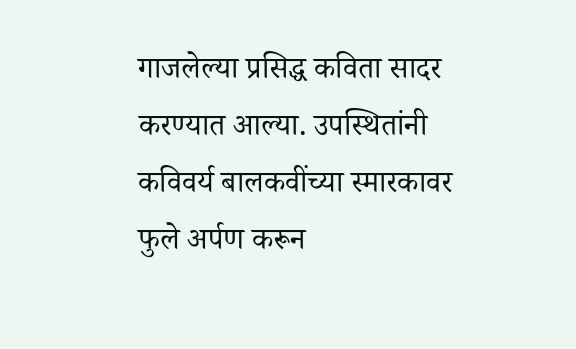गाजलेल्या प्रसिद्ध कविता सादर करण्यात आल्या. उपस्थितांनी कविवर्य बालकवींच्या स्मारकावर फुले अर्पण करून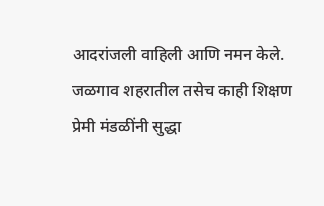आदरांजली वाहिली आणि नमन केले. जळगाव शहरातील तसेच काही शिक्षण प्रेमी मंडळींनी सुद्धा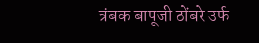त्रंबक बापूजी ठोंबरे उर्फ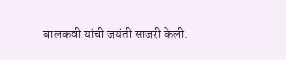बालकवी यांची जयंती साजरी केली.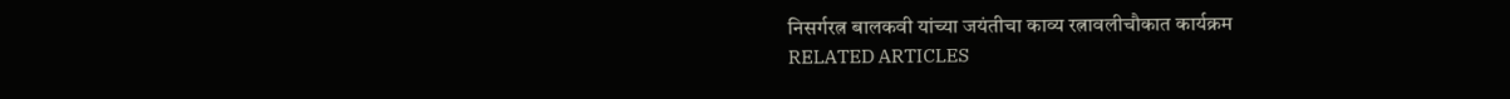निसर्गरत्न बालकवी यांच्या जयंतीचा काव्य रत्नावलीचौकात कार्यक्रम
RELATED ARTICLES